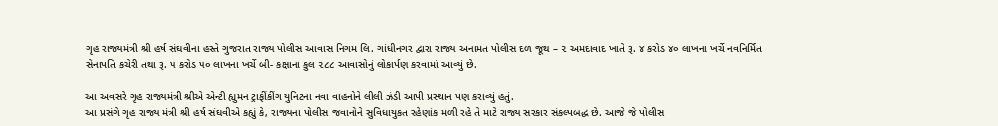ગૃહ રાજ્યમંત્રી શ્રી હર્ષ સંઘવીના હસ્તે ગુજરાત રાજ્ય પોલીસ આવાસ નિગમ લિ. ગાંધીનગર દ્વારા રાજ્ય અનામત પોલીસ દળ જૂથ – ૨ અમદાવાદ ખાતે રૂ. ૪ કરોડ ૪૦ લાખના ખર્ચે નવનિર્મિત સેનાપતિ કચેરી તથા રૂ. ૫ કરોડ ૫૦ લાખના ખર્ચે બી- કક્ષાના કુલ ૨૮૮ આવાસોનું લોકાર્પણ કરવામાં આવ્યું છે.

આ અવસરે ગૃહ રાજ્યમંત્રી શ્રીએ એન્ટી હ્યુમન ટ્રાફીંકીંગ યુનિટના નવા વાહનોને લીલી ઝંડી આપી પ્રસ્થાન પણ કરાવ્યું હતું.
આ પ્રસંગે ગૃહ રાજ્ય મંત્રી શ્રી હર્ષ સંઘવીએ કહ્યું કે, રાજ્યના પોલીસ જવાનોને સુવિધાયુકત રહેણાંક મળી રહે તે માટે રાજ્ય સરકાર સંકલ્પબદ્ધ છે. આજે જે પોલીસ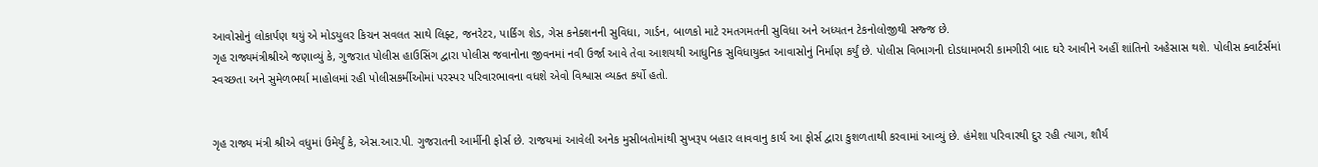આવોસોનું લોકાર્પણ થયું એ મોડયુલર કિચન સવલત સાથે લિફ્ટ, જનરેટર, પાર્કિગ શેડ, ગેસ કનેક્શનની સુવિધા, ગાર્ડન, બાળકો માટે રમતગમતની સુવિધા અને અધ્યતન ટેકનોલોજીથી સજ્જ છે.
ગૃહ રાજ્યમંત્રીશ્રીએ જણાવ્યું કે, ગુજરાત પોલીસ હાઉસિંગ દ્વારા પોલીસ જવાનોના જીવનમાં નવી ઉર્જા આવે તેવા આશયથી આધુનિક સુવિધાયુક્ત આવાસોનું નિર્માણ કર્યું છે. પોલીસ વિભાગની દોડધામભરી કામગીરી બાદ ઘરે આવીને અહીં શાંતિનો અહેસાસ થશે. પોલીસ ક્વાર્ટર્સમાં સ્વચ્છતા અને સુમેળભર્યા માહોલમાં રહી પોલીસકર્મીઓમાં પરસ્પર પરિવારભાવના વધશે એવો વિશ્વાસ વ્યક્ત કર્યો હતો.


ગૃહ રાજ્ય મંત્રી શ્રીએ વધુમાં ઉમેર્યું કે, એસ.આર.પી. ગુજરાતની આર્મીની ફોર્સ છે. રાજયમાં આવેલી અનેક મુસીબતોમાંથી સુખરૂપ બહાર લાવવાનુ કાર્ય આ ફોર્સ દ્વારા કુશળતાથી કરવામાં આવ્યું છે. હંમેશા પરિવારથી દુર રહી ત્યાગ, શૌર્ય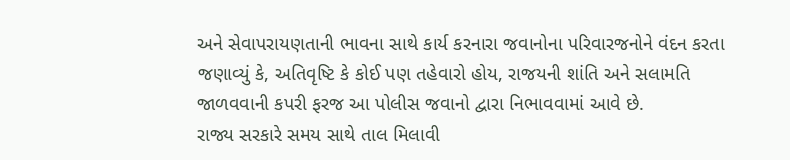અને સેવાપરાયણતાની ભાવના સાથે કાર્ય કરનારા જવાનોના પરિવારજનોને વંદન કરતા જણાવ્યું કે, અતિવૃષ્ટિ કે કોઈ પણ તહેવારો હોય, રાજયની શાંતિ અને સલામતિ જાળવવાની કપરી ફરજ આ પોલીસ જવાનો દ્વારા નિભાવવામાં આવે છે.
રાજ્ય સરકારે સમય સાથે તાલ મિલાવી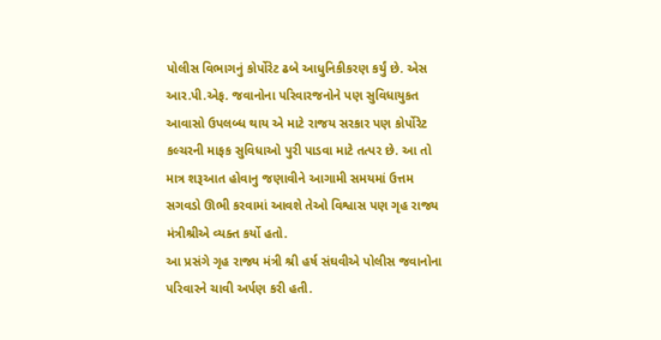પોલીસ વિભાગનું કોર્પોરેટ ઢબે આધુનિકીકરણ કર્યું છે. એસ આર.પી.એફ. જવાનોના પરિવારજનોને પણ સુવિધાયુકત આવાસો ઉપલબ્ધ થાય એ માટે રાજય સરકાર પણ કોર્પોરેટ કલ્ચરની માફક સુવિધાઓ પુરી પાડવા માટે તત્પર છે. આ તો માત્ર શરૂઆત હોવાનુ જણાવીને આગામી સમયમાં ઉત્તમ સગવડો ઊભી કરવામાં આવશે તેઓ વિશ્વાસ પણ ગૃહ રાજ્ય મંત્રીશ્રીએ વ્યક્ત કર્યો હતો.
આ પ્રસંગે ગૃહ રાજ્ય મંત્રી શ્રી હર્ષ સંઘવીએ પોલીસ જવાનોના પરિવારને ચાવી અર્પણ કરી હતી.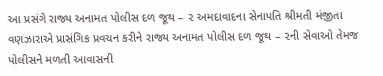આ પ્રસંગે રાજ્ય અનામત પોલીસ દળ જૂથ – ૨ અમદાવાદના સેનાપતિ શ્રીમતી મંજીતા વણઝારાએ પ્રાસંગિક પ્રવચન કરીને રાજ્ય અનામત પોલીસ દળ જૂથ – ૨ની સેવાઓ તેમજ પોલીસને મળતી આવાસની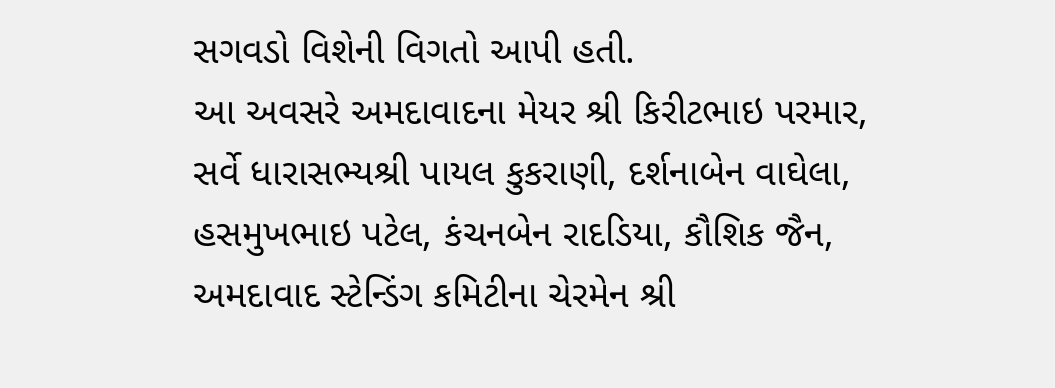સગવડો વિશેની વિગતો આપી હતી.
આ અવસરે અમદાવાદના મેયર શ્રી કિરીટભાઇ પરમાર, સર્વે ધારાસભ્યશ્રી પાયલ કુકરાણી, દર્શનાબેન વાઘેલા, હસમુખભાઇ પટેલ, કંચનબેન રાદડિયા, કૌશિક જૈન, અમદાવાદ સ્ટેન્ડિંગ કમિટીના ચેરમેન શ્રી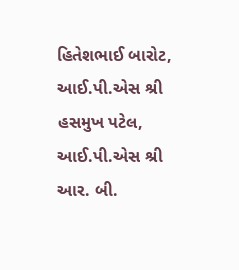હિતેશભાઈ બારોટ, આઈ.પી.એસ શ્રી હસમુખ પટેલ, આઈ.પી.એસ શ્રી આર. બી.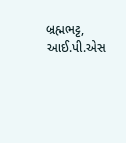બ્રહ્મભટ્ટ, આઈ.પી.એસ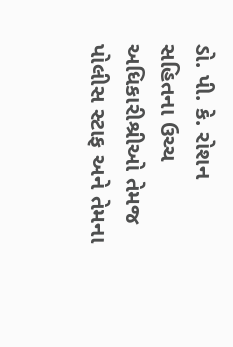ડો. પી. કે. રોશન સહિતના ઉચ્ચ અધિકારીશ્રીઓ તેમજ પોલીસ સ્ટાફ અને તેમના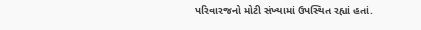પરિવારજનો મોટી સંખ્યામાં ઉપસ્થિત રહ્યાં હતાં.